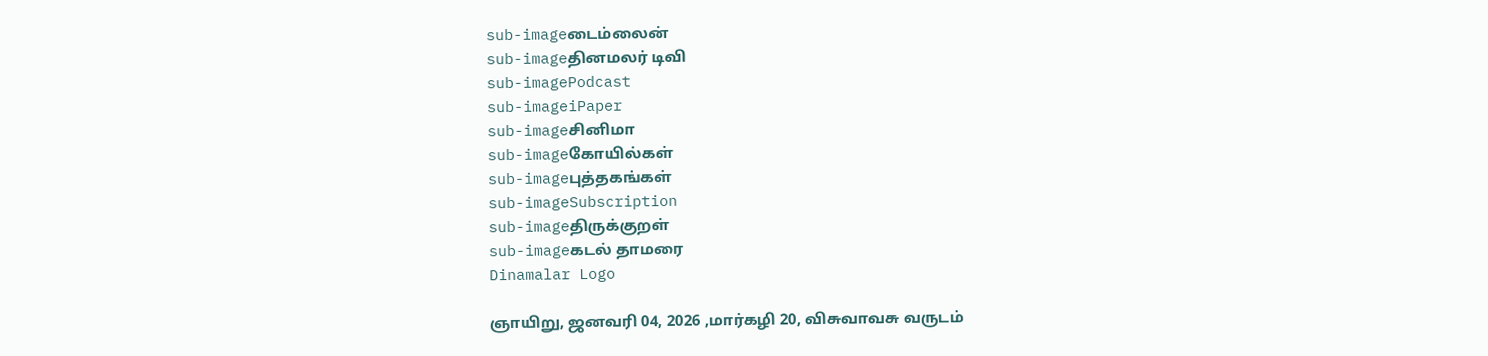sub-imageடைம்லைன்
sub-imageதினமலர் டிவி
sub-imagePodcast
sub-imageiPaper
sub-imageசினிமா
sub-imageகோயில்கள்
sub-imageபுத்தகங்கள்
sub-imageSubscription
sub-imageதிருக்குறள்
sub-imageகடல் தாமரை
Dinamalar Logo

ஞாயிறு, ஜனவரி 04, 2026 ,மார்கழி 20, விசுவாவசு வருடம்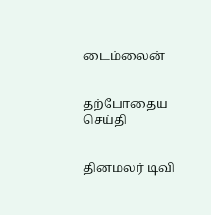டைம்லைன்


தற்போதைய செய்தி


தினமலர் டிவி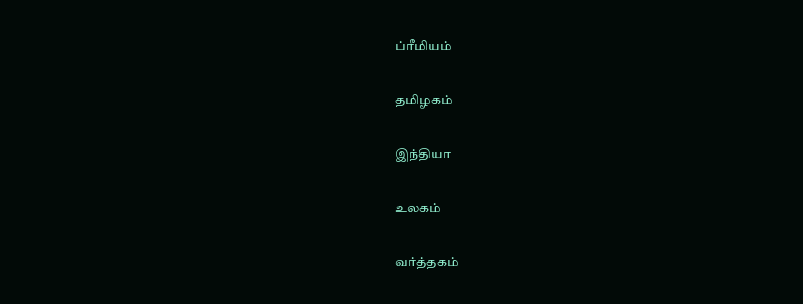ப்ரீமியம்


தமிழகம்


இந்தியா


உலகம்


வர்த்தகம்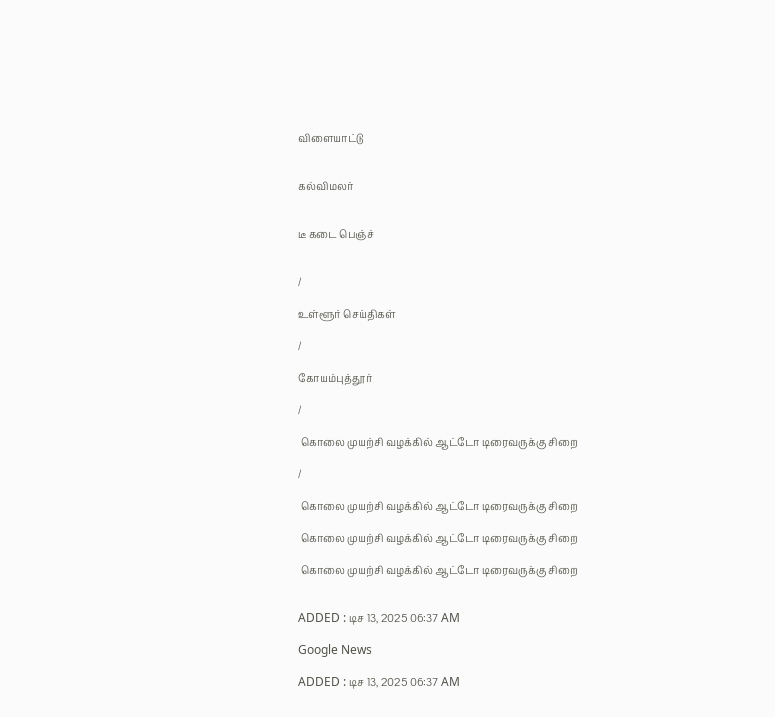விளையாட்டு


கல்விமலர்


டீ கடை பெஞ்ச்


/

உள்ளூர் செய்திகள்

/

கோயம்புத்தூர்

/

 கொலை முயற்சி வழக்கில் ஆட்டோ டிரைவருக்கு சிறை

/

 கொலை முயற்சி வழக்கில் ஆட்டோ டிரைவருக்கு சிறை

 கொலை முயற்சி வழக்கில் ஆட்டோ டிரைவருக்கு சிறை

 கொலை முயற்சி வழக்கில் ஆட்டோ டிரைவருக்கு சிறை


ADDED : டிச 13, 2025 06:37 AM

Google News

ADDED : டிச 13, 2025 06:37 AM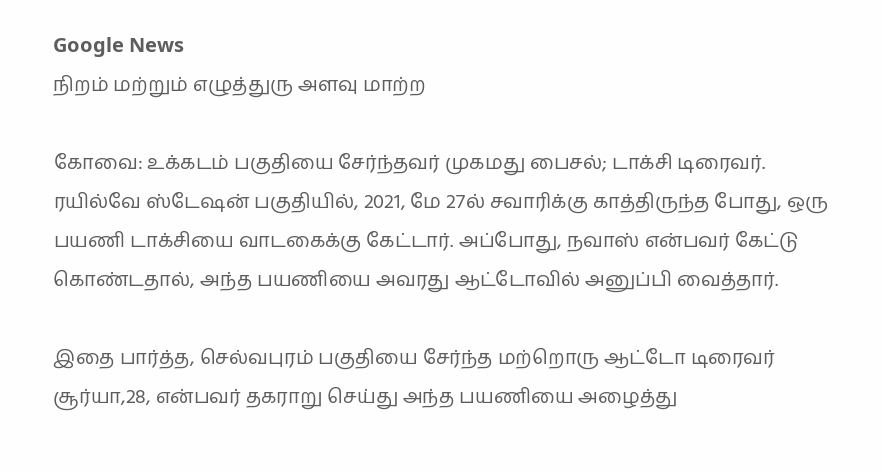Google News
நிறம் மற்றும் எழுத்துரு அளவு மாற்ற

கோவை: உக்கடம் பகுதியை சேர்ந்தவர் முகமது பைசல்; டாக்சி டிரைவர். ரயில்வே ஸ்டேஷன் பகுதியில், 2021, மே 27ல் சவாரிக்கு காத்திருந்த போது, ஒரு பயணி டாக்சியை வாடகைக்கு கேட்டார். அப்போது, நவாஸ் என்பவர் கேட்டு கொண்டதால், அந்த பயணியை அவரது ஆட்டோவில் அனுப்பி வைத்தார்.

இதை பார்த்த, செல்வபுரம் பகுதியை சேர்ந்த மற்றொரு ஆட்டோ டிரைவர் சூர்யா,28, என்பவர் தகராறு செய்து அந்த பயணியை அழைத்து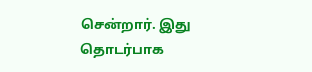சென்றார். இது தொடர்பாக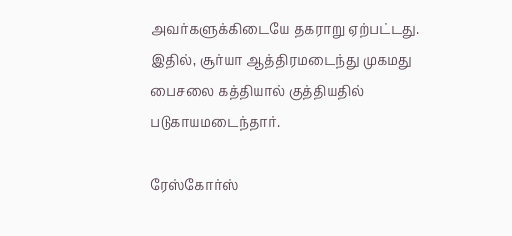அவர்களுக்கிடையே தகராறு ஏற்பட்டது. இதில், சூர்யா ஆத்திரமடைந்து முகமது பைசலை கத்தியால் குத்தியதில் படுகாயமடைந்தார்.

ரேஸ்கோர்ஸ்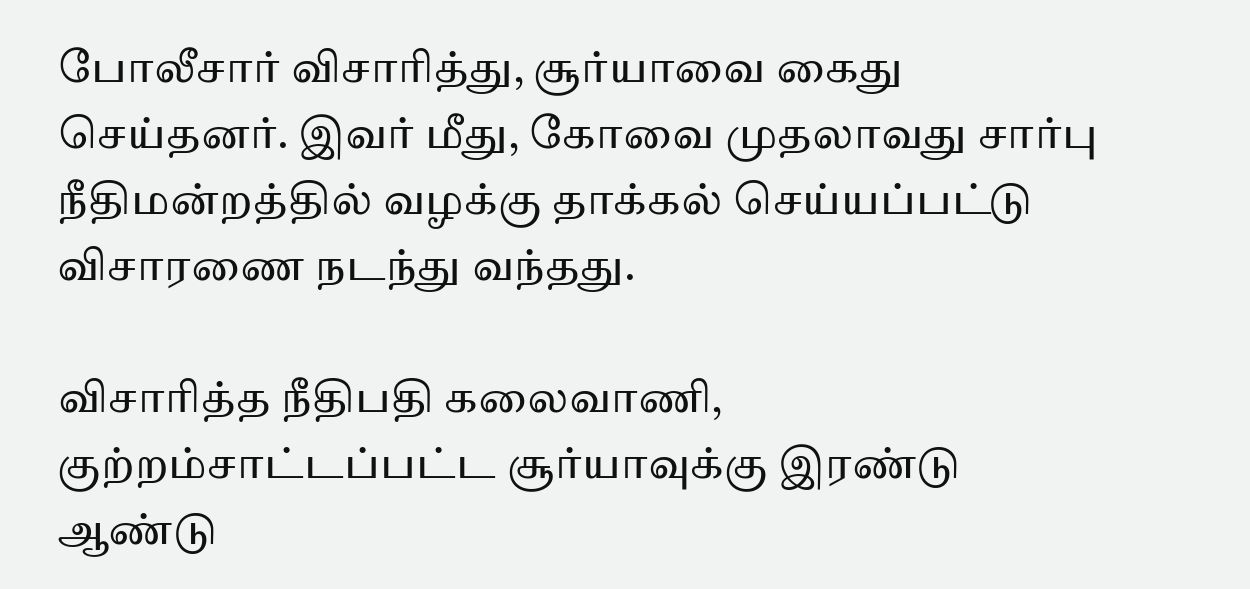போலீசார் விசாரித்து, சூர்யாவை கைது செய்தனர். இவர் மீது, கோவை முதலாவது சார்பு நீதிமன்றத்தில் வழக்கு தாக்கல் செய்யப்பட்டு விசாரணை நடந்து வந்தது.

விசாரித்த நீதிபதி கலைவாணி, குற்றம்சாட்டப்பட்ட சூர்யாவுக்கு இரண்டு ஆண்டு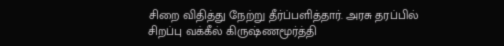சிறை விதித்து நேற்று தீர்ப்பளித்தார். அரசு தரப்பில் சிறப்பு வக்கீல் கிருஷ்ணமூர்த்தி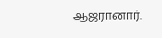ஆஜரானார்.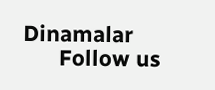Dinamalar
      Follow us